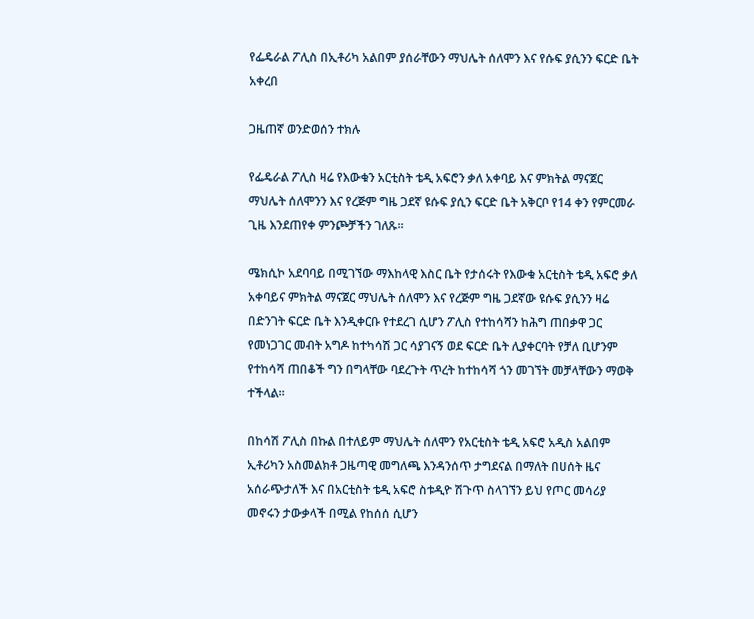የፌዴራል ፖሊስ በኢቶሪካ አልበም ያሰራቸውን ማህሌት ሰለሞን እና የሱፍ ያሲንን ፍርድ ቤት አቀረበ

ጋዜጠኛ ወንድወሰን ተክሉ

የፌዴራል ፖሊስ ዛሬ የእውቁን አርቲስት ቴዲ አፍሮን ቃለ አቀባይ እና ምክትል ማናጀር ማህሌት ሰለሞንን እና የረጅም ግዜ ጋደኛ ዩሱፍ ያሲን ፍርድ ቤት አቅርቦ የ14 ቀን የምርመራ ጊዜ እንደጠየቀ ምንጮቻችን ገለጹ።

ሜክሲኮ አደባባይ በሚገኘው ማእከላዊ እስር ቤት የታሰሩት የእውቁ አርቲስት ቴዲ አፍሮ ቃለ አቀባይና ምክትል ማናጀር ማህሌት ሰለሞን እና የረጅም ግዜ ጋደኛው ዩሱፍ ያሲንን ዛሬ በድንገት ፍርድ ቤት እንዲቀርቡ የተደረገ ሲሆን ፖሊስ የተከሳሻን ከሕግ ጠበቃዋ ጋር የመነጋገር መብት አግዶ ከተካሳሽ ጋር ሳያገናኝ ወደ ፍርድ ቤት ሊያቀርባት የቻለ ቢሆንም የተከሳሻ ጠበቆች ግን በግላቸው ባደረጉት ጥረት ከተከሳሻ ጎን መገኘት መቻላቸውን ማወቅ ተችላል።

በከሳሽ ፖሊስ በኩል በተለይም ማህሌት ሰለሞን የአርቲስት ቴዲ አፍሮ አዲስ አልበም ኢቶሪካን አስመልክቶ ጋዜጣዊ መግለጫ እንዳንሰጥ ታግደናል በማለት በሀሰት ዜና አሰራጭታለች እና በአርቲስት ቴዲ አፍሮ ስቱዲዮ ሽጉጥ ስላገኘን ይህ የጦር መሳሪያ መኖሩን ታውቃላች በሚል የከሰሰ ሲሆን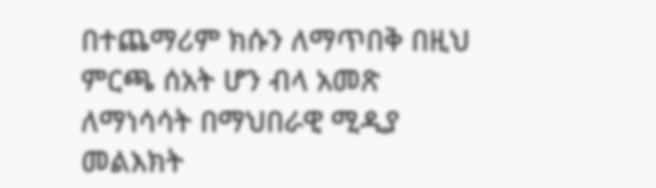በተጨማሪም ክሱን ለማጥበቅ በዚህ ምርጫ ሰአት ሆን ብላ አመጽ ለማነሳሳት በማህበራዊ ሚዲያ መልእክት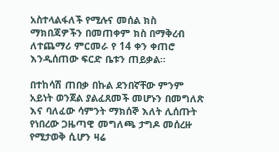አስተላልፋለች የሚሉና መሰል ክስ ማክበጃዎችን በመጠቀም ክስ በማቅረብ ለተጨማሪ ምርመራ የ 14 ቀን ቀጠሮ እንዲሰጠው ፍርድ ቤቱን ጠይቃል።

በተከሳሽ ጠበቃ በኩል ደንበኛቸው ምንም አይነት ወንጀል ያልፈጸመች መሆኑን በመግለጽ እና ባለፈው ሳምንት ማክሰኞ እለት ሊሰጡት የነበረው ጋዜጣዊ መግለጫ ታግዶ መሰረዙ የሚታወቅ ሲሆን ዛሬ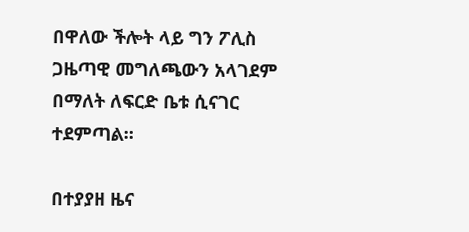በዋለው ችሎት ላይ ግን ፖሊስ ጋዜጣዊ መግለጫውን አላገደም በማለት ለፍርድ ቤቱ ሲናገር ተደምጣል።

በተያያዘ ዜና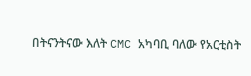በትናንትናው እለት CMC አካባቢ ባለው የአርቲስት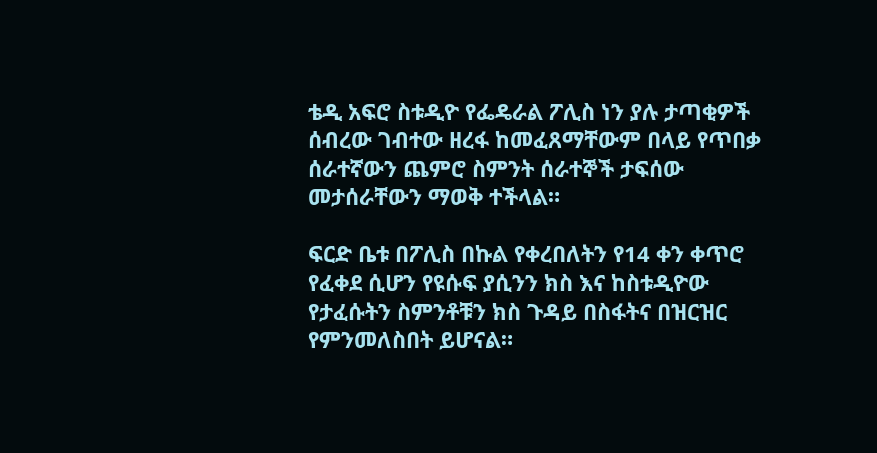ቴዲ አፍሮ ስቱዲዮ የፌዴራል ፖሊስ ነን ያሉ ታጣቂዎች ሰብረው ገብተው ዘረፋ ከመፈጸማቸውም በላይ የጥበቃ ሰራተኛውን ጨምሮ ስምንት ሰራተኞች ታፍሰው መታሰራቸውን ማወቅ ተችላል።

ፍርድ ቤቱ በፖሊስ በኩል የቀረበለትን የ14 ቀን ቀጥሮ የፈቀደ ሲሆን የዩሱፍ ያሲንን ክስ እና ከስቱዲዮው የታፈሱትን ስምንቶቹን ክስ ጉዳይ በስፋትና በዝርዝር የምንመለስበት ይሆናል።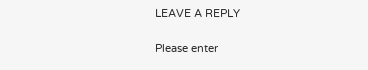LEAVE A REPLY

Please enter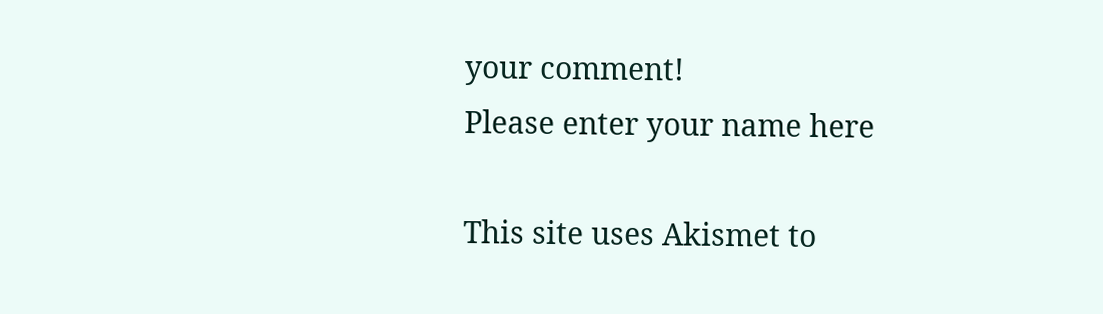your comment!
Please enter your name here

This site uses Akismet to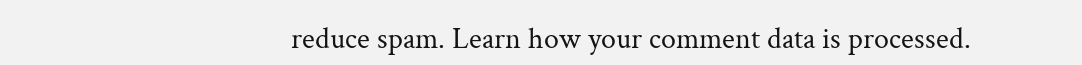reduce spam. Learn how your comment data is processed.